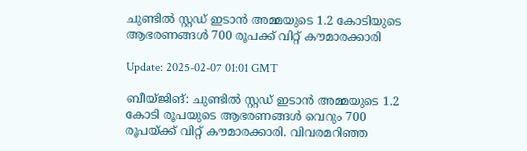ചുണ്ടില്‍ സ്റ്റഡ് ഇടാന്‍ അമ്മയുടെ 1.2 കോടിയുടെ ആഭരണങ്ങള്‍ 700 രൂപക്ക് വിറ്റ് കൗമാരക്കാരി

Update: 2025-02-07 01:01 GMT

ബീയ്ജിങ്: ചുണ്ടില്‍ സ്റ്റഡ് ഇടാന്‍ അമ്മയുടെ 1.2 കോടി രൂപയുടെ ആഭരണങ്ങള്‍ വെറും 700 രൂപയ്ക്ക് വിറ്റ് കൗമാരക്കാരി. വിവരമറിഞ്ഞ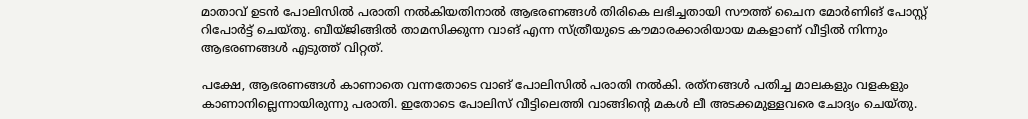മാതാവ് ഉടന്‍ പോലിസില്‍ പരാതി നല്‍കിയതിനാല്‍ ആഭരണങ്ങള്‍ തിരികെ ലഭിച്ചതായി സൗത്ത് ചൈന മോര്‍ണിങ് പോസ്റ്റ് റിപോര്‍ട്ട് ചെയ്തു. ബീയ്ജിങ്ങില്‍ താമസിക്കുന്ന വാങ് എന്ന സ്ത്രീയുടെ കൗമാരക്കാരിയായ മകളാണ് വീട്ടില്‍ നിന്നും ആഭരണങ്ങള്‍ എടുത്ത് വിറ്റത്.

പക്ഷേ, ആഭരണങ്ങള്‍ കാണാതെ വന്നതോടെ വാങ് പോലിസില്‍ പരാതി നല്‍കി. രത്‌നങ്ങള്‍ പതിച്ച മാലകളും വളകളും കാണാനില്ലെന്നായിരുന്നു പരാതി. ഇതോടെ പോലിസ് വീട്ടിലെത്തി വാങ്ങിന്റെ മകള്‍ ലീ അടക്കമുള്ളവരെ ചോദ്യം ചെയ്തു.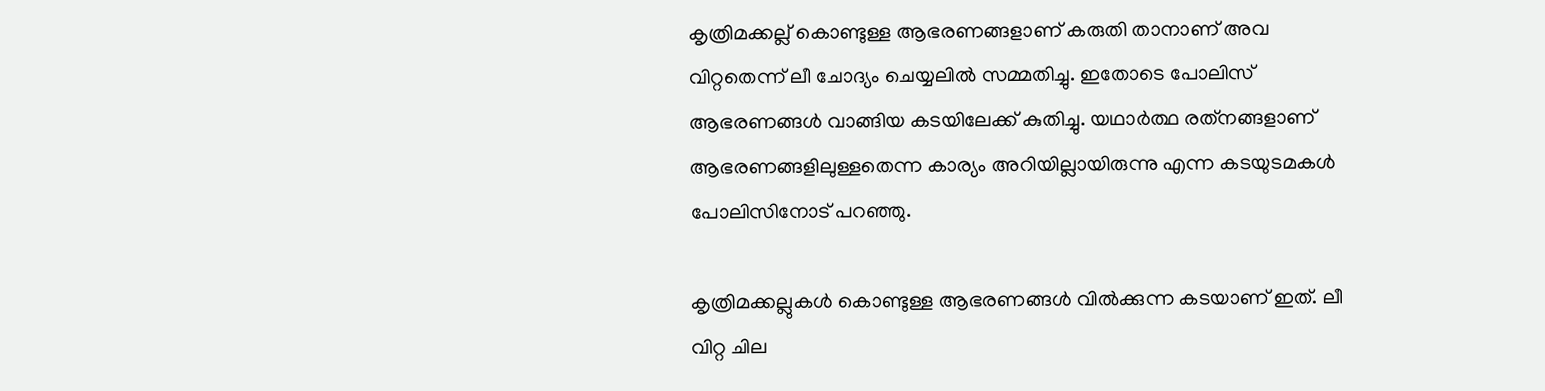കൃത്രിമക്കല്ല് കൊണ്ടുള്ള ആഭരണങ്ങളാണ് കരുതി താനാണ് അവ വിറ്റതെന്ന് ലീ ചോദ്യം ചെയ്യലില്‍ സമ്മതിച്ചു. ഇതോടെ പോലിസ് ആഭരണങ്ങള്‍ വാങ്ങിയ കടയിലേക്ക് കുതിച്ചു. യഥാര്‍ത്ഥ രത്‌നങ്ങളാണ് ആഭരണങ്ങളിലുള്ളതെന്ന കാര്യം അറിയില്ലായിരുന്നു എന്ന കടയുടമകള്‍ പോലിസിനോട് പറഞ്ഞു.

കൃത്രിമക്കല്ലുകള്‍ കൊണ്ടുള്ള ആഭരണങ്ങള്‍ വില്‍ക്കുന്ന കടയാണ് ഇത്. ലീ വിറ്റ ചില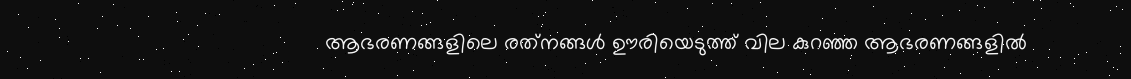ആഭരണങ്ങളിലെ രത്‌നങ്ങള്‍ ഊരിയെടുത്ത് വില കുറഞ്ഞ ആഭരണങ്ങളില്‍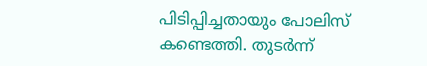പിടിപ്പിച്ചതായും പോലിസ് കണ്ടെത്തി. തുടര്‍ന്ന്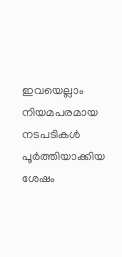ഇവയെല്ലാം നിയമപരമായ നടപടികള്‍ പൂര്‍ത്തിയാക്കിയ ശേഷം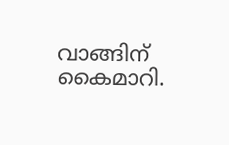വാങ്ങിന് കൈമാറി.